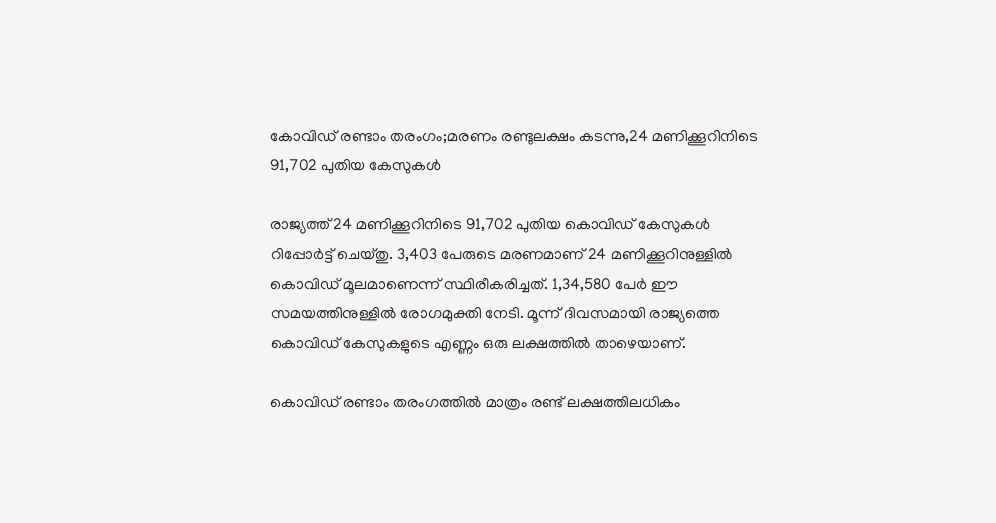കോവിഡ് രണ്ടാം തരംഗം;മരണം രണ്ടുലക്ഷം കടന്നു,24 മണിക്കൂറിനിടെ 91,702 പുതിയ കേസുകൾ

രാജ്യത്ത് 24 മണിക്കൂറിനിടെ 91,702 പുതിയ കൊവിഡ് കേസുകള്‍ റിപ്പോര്‍ട്ട് ചെയ്തു. 3,403 പേരുടെ മരണമാണ് 24 മണിക്കൂറിനുള്ളില്‍ കൊവിഡ് മൂലമാണെന്ന് സ്ഥിരീകരിച്ചത്. 1,34,580 പേര്‍ ഈ സമയത്തിനുള്ളില്‍ രോഗമുക്തി നേടി. മൂന്ന് ദിവസമായി രാജ്യത്തെ കൊവിഡ് കേസുകളുടെ എണ്ണം ഒരു ലക്ഷത്തില്‍ താഴെയാണ്.

കൊവിഡ് രണ്ടാം തരംഗത്തില്‍ മാത്രം രണ്ട് ലക്ഷത്തിലധികം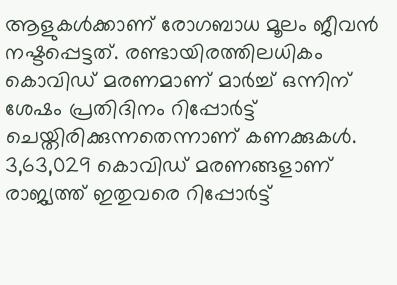ആളുകള്‍ക്കാണ് രോഗബാധ മൂലം ജീവന്‍ നഷ്ടപ്പെട്ടത്. രണ്ടായിരത്തിലധികം കൊവിഡ് മരണമാണ് മാര്‍ച്ച്‌ ഒന്നിന് ശേഷം പ്രതിദിനം റിപ്പോര്‍ട്ട് ചെയ്തിരിക്കുന്നതെന്നാണ് കണക്കുകള്‍. 3,63,029 കൊവിഡ് മരണങ്ങളാണ് രാജ്യത്ത് ഇതുവരെ റിപ്പോര്‍ട്ട്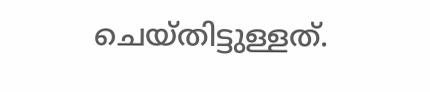ചെയ്തിട്ടുള്ളത്.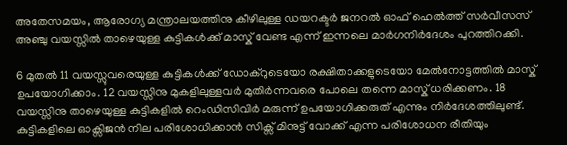അതേസമയം, ആരോഗ്യ മന്ത്രാലയത്തിനു കീഴിലുള്ള ഡയറക്ടര്‍ ജനറല്‍ ഓഫ് ഹെല്‍ത്ത് സര്‍വീസസ് അഞ്ചു വയസ്സില്‍ താഴെയുള്ള കുട്ടികള്‍ക്ക് മാസ്ക് വേണ്ട എന്ന് ഇന്നലെ മാര്‍ഗനിര്‍ദേശം പുറത്തിറക്കി.

6 മുതല്‍ 11 വയസ്സുവരെയുള്ള കുട്ടികള്‍ക്ക് ഡോക്റുടെയോ രക്ഷിതാക്കളുടെയോ മേല്‍നോട്ടത്തില്‍ മാസ്ക് ഉപയോഗിക്കാം. 12 വയസ്സിനു മുകളിലുള്ളവര്‍ മുതിര്‍ന്നവരെ പോലെ തന്നെ മാസ്ക് ധരിക്കണം. 18 വയസ്സിനു താഴെയുള്ള കുട്ടികളില്‍ റെംഡിസിവിര്‍ മരുന്ന് ഉപയോഗിക്കരുത് എന്നും നിര്‍ദേശത്തിലുണ്ട്. കുട്ടികളിലെ ഓക്സിജന്‍ നില പരിശോധിക്കാന്‍ സിക്സ് മിനുട്ട് വോക്ക് എന്ന പരിശോധന രീതിയും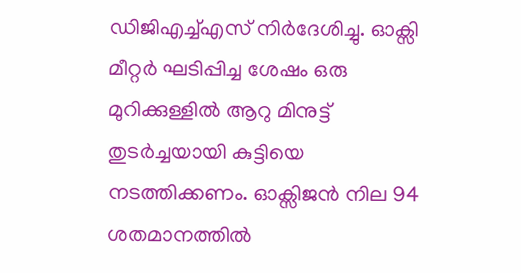ഡിജിഎച്ച്‌എസ് നിര്‍ദേശിച്ചു. ഓക്സി മീറ്റര്‍ ഘടിപ്പിച്ച ശേഷം ഒരു മുറിക്കുള്ളില്‍ ആറു മിനുട്ട് തുടര്‍ച്ചയായി കുട്ടിയെ നടത്തിക്കണം. ഓക്സിജന്‍ നില 94 ശതമാനത്തില്‍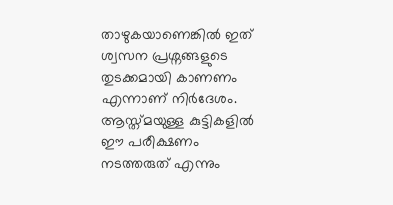താഴുകയാണെങ്കില്‍ ഇത് ശ്വസന പ്രശ്നങ്ങളുടെ തുടക്കമായി കാണണം എന്നാണ് നിര്‍ദേശം. ആസ്ത്മയുള്ള കുട്ടികളില്‍ ഈ പരീക്ഷണം നടത്തരുത് എന്നും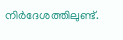നിര്‍ദേശത്തിലുണ്ട്.